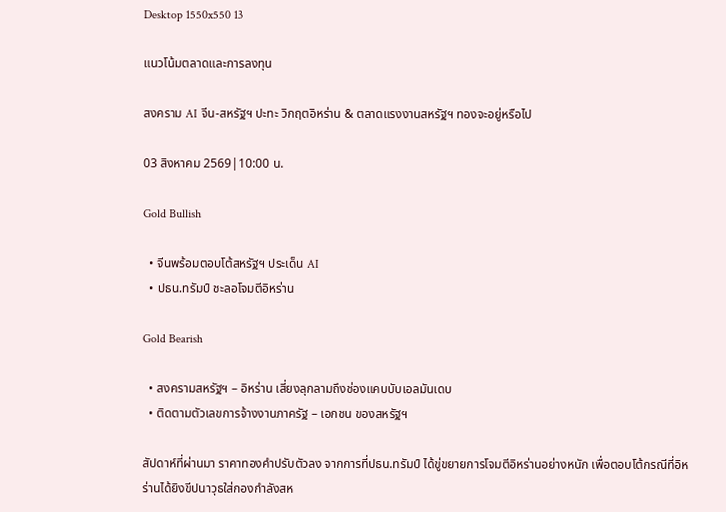Desktop 1550x550 13

แนวโน้มตลาดและการลงทุน

สงคราม AI จีน-สหรัฐฯ ปะทะ วิกฤตอิหร่าน & ตลาดแรงงานสหรัฐฯ ทองจะอยู่หรือไป

03 สิงหาคม 2569|10:00 น.

Gold Bullish

  • จีนพร้อมตอบโต้สหรัฐฯ ประเด็น AI
  • ปธน.ทรัมป์ ชะลอโจมตีอิหร่าน

Gold Bearish

  • สงครามสหรัฐฯ – อิหร่าน เสี่ยงลุกลามถึงช่องแคบบับเอลมันเดบ
  • ติดตามตัวเลขการจ้างงานภาครัฐ – เอกชน ของสหรัฐฯ

สัปดาห์ที่ผ่านมา ราคาทองคำปรับตัวลง จากการที่ปธน.ทรัมป์ ได้ขู่ขยายการโจมตีอิหร่านอย่างหนัก เพื่อตอบโต้กรณีที่อิหร่านได้ยิงขีปนาวุธใส่กองกำลังสห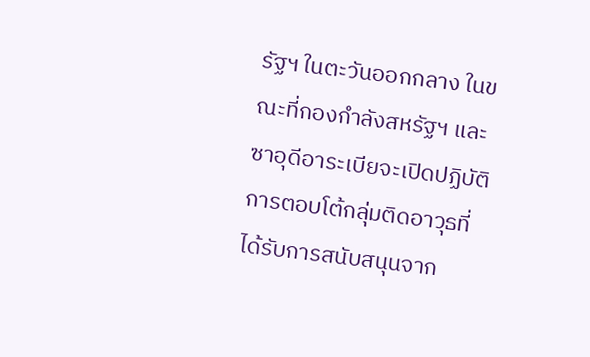รัฐฯ ในตะวันออกกลาง ในขณะที่กองกำลังสหรัฐฯ และซาอุดีอาระเบียจะเปิดปฏิบัติการตอบโต้กลุ่มติดอาวุธที่ได้รับการสนับสนุนจาก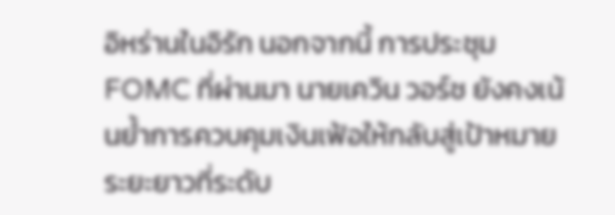อิหร่านในอิรัก นอกจากนี้ การประชุม FOMC ที่ผ่านมา นายเควิน วอร์ช ยังคงเน้นย้ำการควบคุมเงินเฟ้อให้กลับสู่เป้าหมายระยะยาวที่ระดับ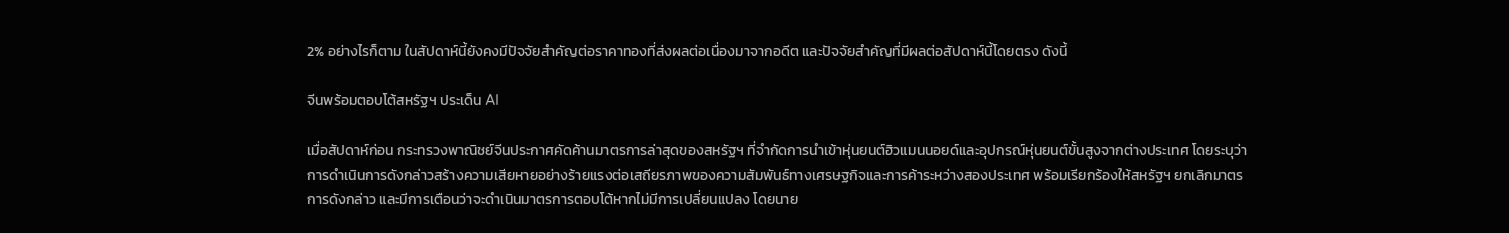2% อย่างไรก็ตาม ในสัปดาห์นี้ยังคงมีปัจจัยสำคัญต่อราคาทองที่ส่งผลต่อเนื่องมาจากอดีต และปัจจัยสำคัญที่มีผลต่อสัปดาห์นี้โดยตรง ดังนี้

จีนพร้อมตอบโต้สหรัฐฯ ประเด็น AI

เมื่อสัปดาห์ก่อน กระทรวงพาณิชย์จีนประกาศคัดค้านมาตรการล่าสุดของสหรัฐฯ ที่จำกัดการนำเข้าหุ่นยนต์ฮิวแมนนอยด์และอุปกรณ์หุ่นยนต์ขั้นสูงจากต่างประเทศ โดยระบุว่า การดำเนินการดังกล่าวสร้างความเสียหายอย่างร้ายแรงต่อเสถียรภาพของความสัมพันธ์ทางเศรษฐกิจและการค้าระหว่างสองประเทศ พร้อมเรียกร้องให้สหรัฐฯ ยกเลิกมาตรการดังกล่าว และมีการเตือนว่าจะดำเนินมาตรการตอบโต้หากไม่มีการเปลี่ยนแปลง โดยนาย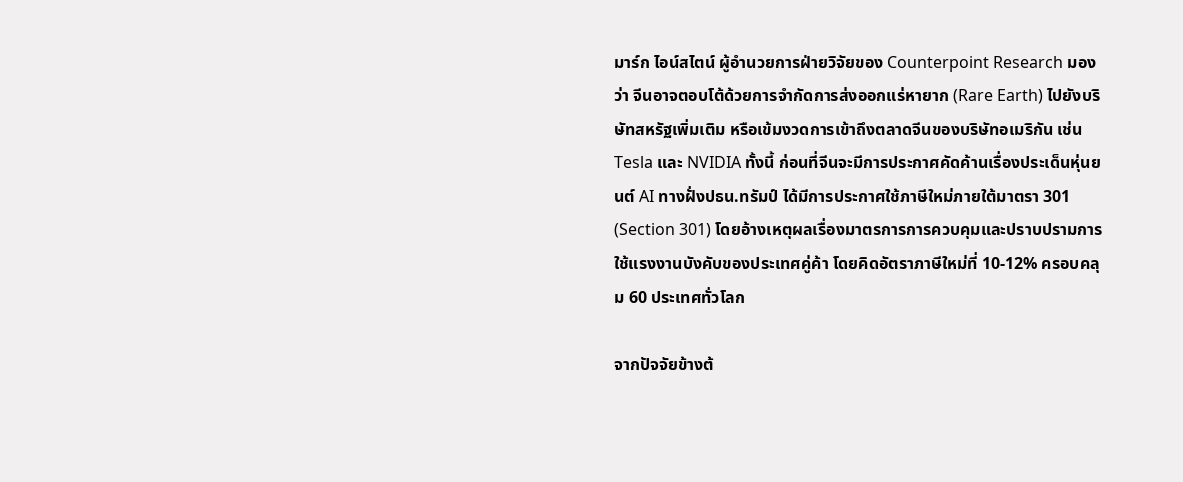มาร์ก ไอน์สไตน์ ผู้อำนวยการฝ่ายวิจัยของ Counterpoint Research มองว่า จีนอาจตอบโต้ด้วยการจำกัดการส่งออกแร่หายาก (Rare Earth) ไปยังบริษัทสหรัฐเพิ่มเติม หรือเข้มงวดการเข้าถึงตลาดจีนของบริษัทอเมริกัน เช่น Tesla และ NVIDIA ทั้งนี้ ก่อนที่จีนจะมีการประกาศคัดค้านเรื่องประเด็นหุ่นยนต์ AI ทางฝั่งปธน.ทรัมป์ ได้มีการประกาศใช้ภาษีใหม่ภายใต้มาตรา 301 (Section 301) โดยอ้างเหตุผลเรื่องมาตรการการควบคุมและปราบปรามการใช้แรงงานบังคับของประเทศคู่ค้า โดยคิดอัตราภาษีใหม่ที่ 10-12% ครอบคลุม 60 ประเทศทั่วโลก

จากปัจจัยข้างต้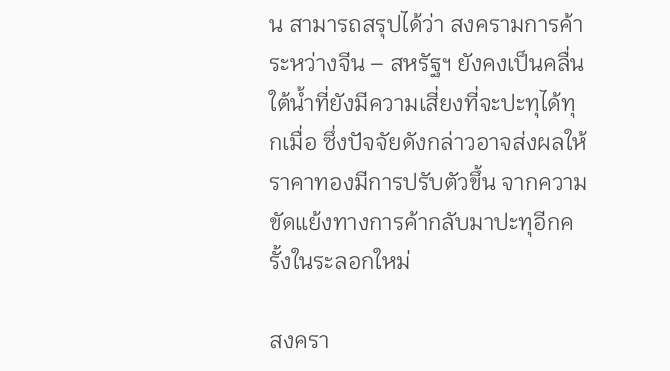น สามารถสรุปได้ว่า สงครามการค้าระหว่างจีน – สหรัฐฯ ยังคงเป็นคลื่นใต้น้ำที่ยังมีความเสี่ยงที่จะปะทุได้ทุกเมื่อ ซึ่งปัจจัยดังกล่าวอาจส่งผลให้ราคาทองมีการปรับตัวขึ้น จากความขัดแย้งทางการค้ากลับมาปะทุอีกครั้งในระลอกใหม่

สงครา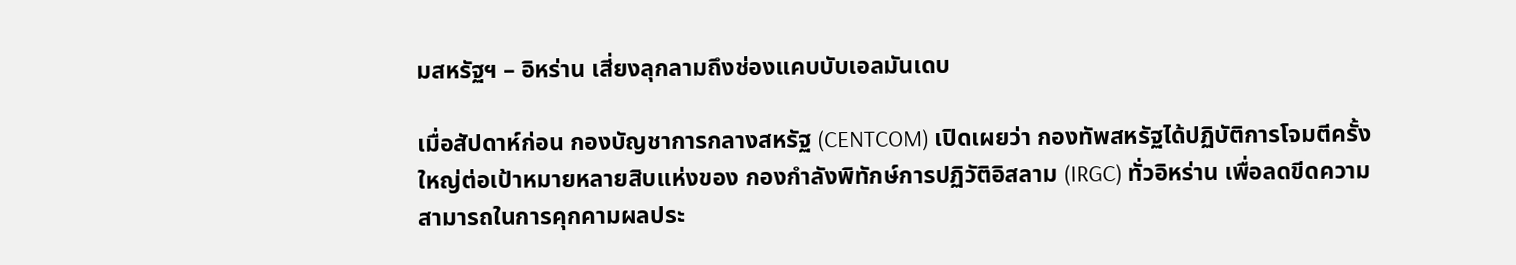มสหรัฐฯ – อิหร่าน เสี่ยงลุกลามถึงช่องแคบบับเอลมันเดบ

เมื่อสัปดาห์ก่อน กองบัญชาการกลางสหรัฐ (CENTCOM) เปิดเผยว่า กองทัพสหรัฐได้ปฏิบัติการโจมตีครั้งใหญ่ต่อเป้าหมายหลายสิบแห่งของ กองกำลังพิทักษ์การปฏิวัติอิสลาม (IRGC) ทั่วอิหร่าน เพื่อลดขีดความสามารถในการคุกคามผลประ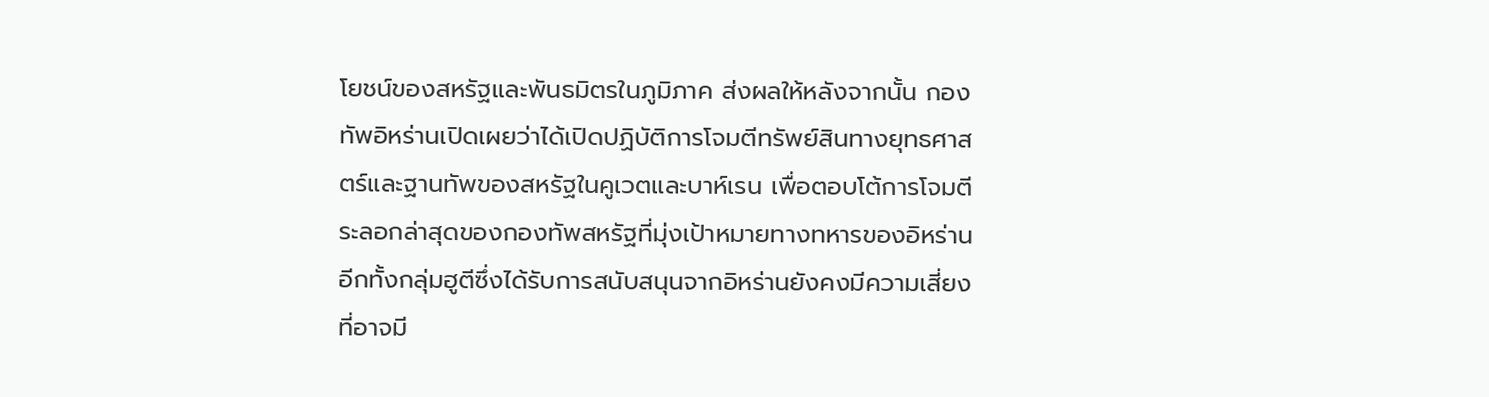โยชน์ของสหรัฐและพันธมิตรในภูมิภาค ส่งผลให้หลังจากนั้น กองทัพอิหร่านเปิดเผยว่าได้เปิดปฏิบัติการโจมตีทรัพย์สินทางยุทธศาสตร์และฐานทัพของสหรัฐในคูเวตและบาห์เรน เพื่อตอบโต้การโจมตีระลอกล่าสุดของกองทัพสหรัฐที่มุ่งเป้าหมายทางทหารของอิหร่าน อีกทั้งกลุ่มฮูตีซึ่งได้รับการสนับสนุนจากอิหร่านยังคงมีความเสี่ยงที่อาจมี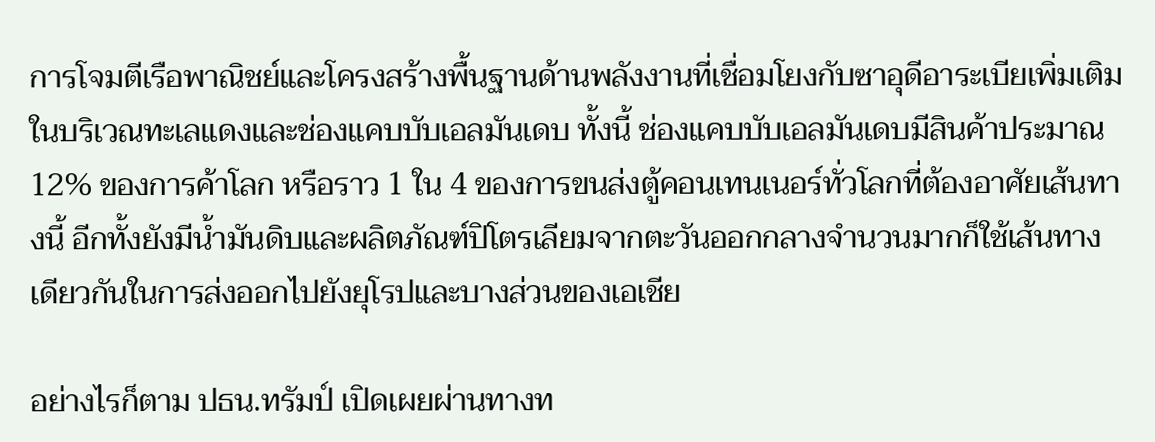การโจมตีเรือพาณิชย์และโครงสร้างพื้นฐานด้านพลังงานที่เชื่อมโยงกับซาอุดีอาระเบียเพิ่มเติมในบริเวณทะเลแดงและช่องแคบบับเอลมันเดบ ทั้งนี้ ช่องแคบบับเอลมันเดบมีสินค้าประมาณ 12% ของการค้าโลก หรือราว 1 ใน 4 ของการขนส่งตู้คอนเทนเนอร์ทั่วโลกที่ต้องอาศัยเส้นทางนี้ อีกทั้งยังมีน้ำมันดิบและผลิตภัณฑ์ปิโตรเลียมจากตะวันออกกลางจำนวนมากก็ใช้เส้นทางเดียวกันในการส่งออกไปยังยุโรปและบางส่วนของเอเชีย

อย่างไรก็ตาม ปธน.ทรัมป์ เปิดเผยผ่านทางท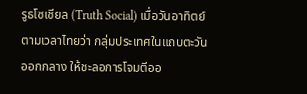รูธโซเชียล (Truth Social) เมื่อวันอาทิตย์ตามเวลาไทยว่า กลุ่มประเทศในแถบตะวันออกกลาง ให้ชะลอการโจมตีออ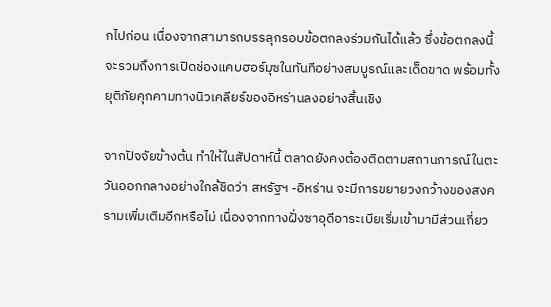กไปก่อน เนื่องจากสามารถบรรลุกรอบข้อตกลงร่วมกันได้แล้ว ซึ่งข้อตกลงนี้จะรวมถึงการเปิดช่องแคบฮอร์มุซในทันทีอย่างสมบูรณ์และเด็ดขาด พร้อมทั้งยุติภัยคุกคามทางนิวเคลียร์ของอิหร่านลงอย่างสิ้นเชิง

จากปัจจัยข้างต้น ทำให้ในสัปดาห์นี้ ตลาดยังคงต้องติดตามสถานการณ์ในตะวันออกกลางอย่างใกล้ชิดว่า สหรัฐฯ -อิหร่าน จะมีการขยายวงกว้างของสงครามเพิ่มเติมอีกหรือไม่ เนื่องจากทางฝั่งซาอุดีอาระเบียเริ่มเข้ามามีส่วนเกี่ยว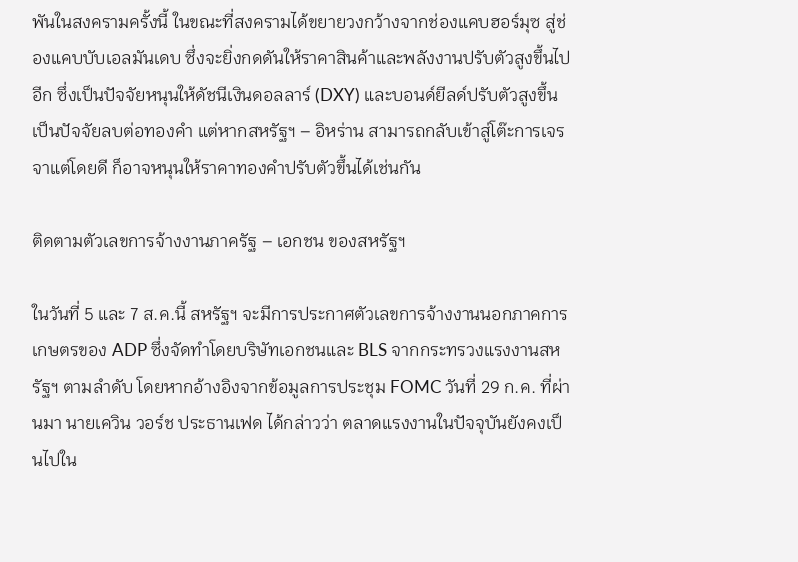พันในสงครามครั้งนี้ ในขณะที่สงครามได้ขยายวงกว้างจากช่องแคบฮอร์มุซ สู่ช่องแคบบับเอลมันเดบ ซึ่งจะยิ่งกดดันให้ราคาสินค้าและพลังงานปรับตัวสูงขึ้นไปอีก ซึ่งเป็นปัจจัยหนุนให้ดัชนีเงินดอลลาร์ (DXY) และบอนด์ยีลด์ปรับตัวสูงขึ้น เป็นปัจจัยลบต่อทองคำ แต่หากสหรัฐฯ – อิหร่าน สามารถกลับเข้าสู่โต๊ะการเจรจาแต่โดยดี ก็อาจหนุนให้ราคาทองคำปรับตัวขึ้นได้เช่นกัน

ติดตามตัวเลขการจ้างงานภาครัฐ – เอกชน ของสหรัฐฯ

ในวันที่ 5 และ 7 ส.ค.นี้ สหรัฐฯ จะมีการประกาศตัวเลขการจ้างงานนอกภาคการเกษตรของ ADP ซึ่งจัดทำโดยบริษัทเอกชนและ BLS จากกระทรวงแรงงานสหรัฐฯ ตามลำดับ โดยหากอ้างอิงจากข้อมูลการประชุม FOMC วันที่ 29 ก.ค. ที่ผ่านมา นายเควิน วอร์ช ประธานเฟด ได้กล่าวว่า ตลาดแรงงานในปัจจุบันยังคงเป็นไปใน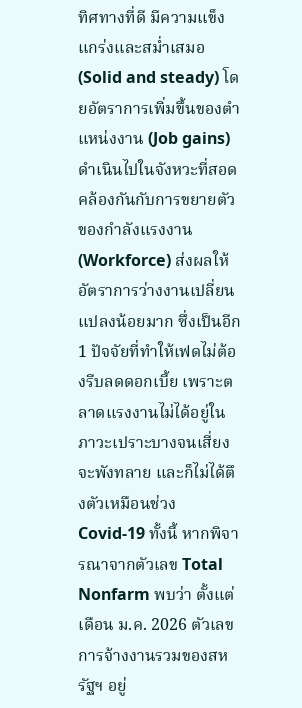ทิศทางที่ดี มีความแข็งแกร่งและสม่ำเสมอ (Solid and steady) โดยอัตราการเพิ่มขึ้นของตำแหน่งงาน (Job gains) ดำเนินไปในจังหวะที่สอดคล้องกันกับการขยายตัวของกำลังแรงงาน (Workforce) ส่งผลให้อัตราการว่างงานเปลี่ยนแปลงน้อยมาก ซึ่งเป็นอีก 1 ปัจจัยที่ทำให้เฟดไม่ต้องรีบลดดอกเบี้ย เพราะตลาดแรงงานไม่ได้อยู่ในภาวะเปราะบางจนเสี่ยงจะพังทลาย และก็ไม่ได้ตึงตัวเหมือนช่วง Covid-19 ทั้งนี้ หากพิจารณาจากตัวเลข Total Nonfarm พบว่า ตั้งแต่เดือน ม.ค. 2026 ตัวเลขการจ้างงานรวมของสหรัฐฯ อยู่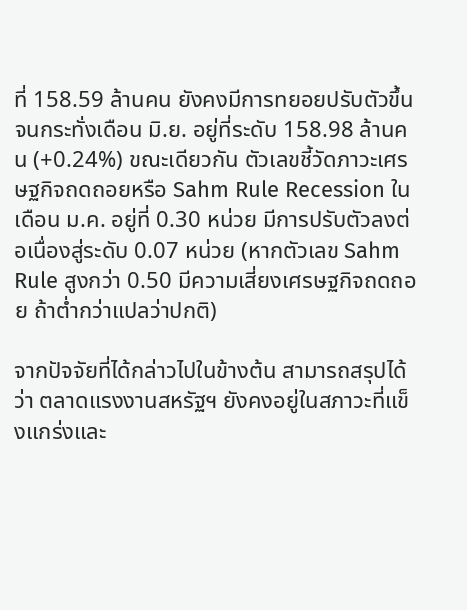ที่ 158.59 ล้านคน ยังคงมีการทยอยปรับตัวขึ้น จนกระทั่งเดือน มิ.ย. อยู่ที่ระดับ 158.98 ล้านคน (+0.24%) ขณะเดียวกัน ตัวเลขชี้วัดภาวะเศรษฐกิจถดถอยหรือ Sahm Rule Recession ในเดือน ม.ค. อยู่ที่ 0.30 หน่วย มีการปรับตัวลงต่อเนื่องสู่ระดับ 0.07 หน่วย (หากตัวเลข Sahm Rule สูงกว่า 0.50 มีความเสี่ยงเศรษฐกิจถดถอย ถ้าต่ำกว่าแปลว่าปกติ)

จากปัจจัยที่ได้กล่าวไปในข้างต้น สามารถสรุปได้ว่า ตลาดแรงงานสหรัฐฯ ยังคงอยู่ในสภาวะที่แข็งแกร่งและ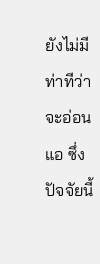ยังไม่มีท่าทีว่าจะอ่อนแอ ซึ่งปัจจัยนี้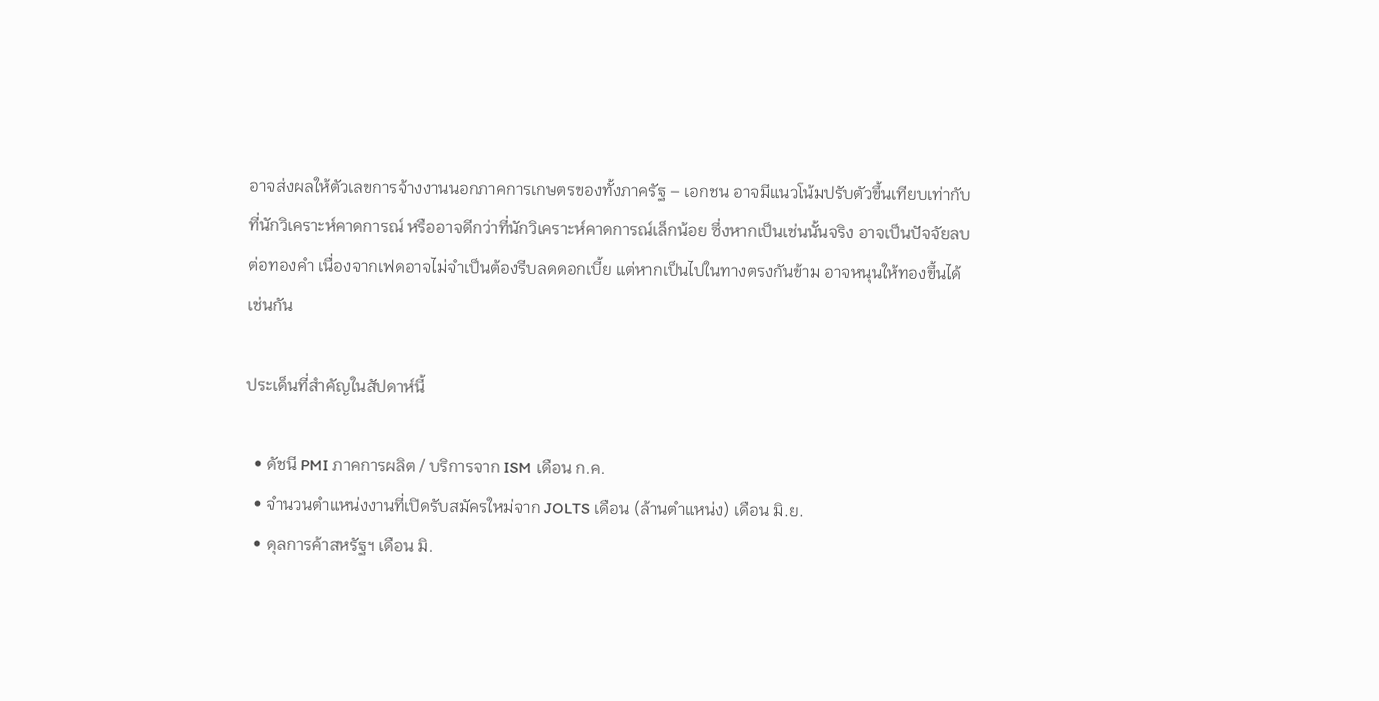อาจส่งผลให้ตัวเลขการจ้างงานนอกภาคการเกษตรของทั้งภาครัฐ – เอกชน อาจมีแนวโน้มปรับตัวขึ้นเทียบเท่ากับที่นักวิเคราะห์คาดการณ์ หรืออาจดีกว่าที่นักวิเคราะห์คาดการณ์เล็กน้อย ซึ่งหากเป็นเช่นนั้นจริง อาจเป็นปัจจัยลบต่อทองคำ เนื่องจากเฟดอาจไม่จำเป็นต้องรีบลดดอกเบี้ย แต่หากเป็นไปในทางตรงกันข้าม อาจหนุนให้ทองขึ้นได้เช่นกัน

ประเด็นที่สำคัญในสัปดาห์นี้

  • ดัชนี PMI ภาคการผลิต / บริการจาก ISM เดือน ก.ค.
  • จำนวนตำแหน่งงานที่เปิดรับสมัครใหม่จาก JOLTS เดือน (ล้านตำแหน่ง) เดือน มิ.ย.
  • ดุลการค้าสหรัฐฯ เดือน มิ.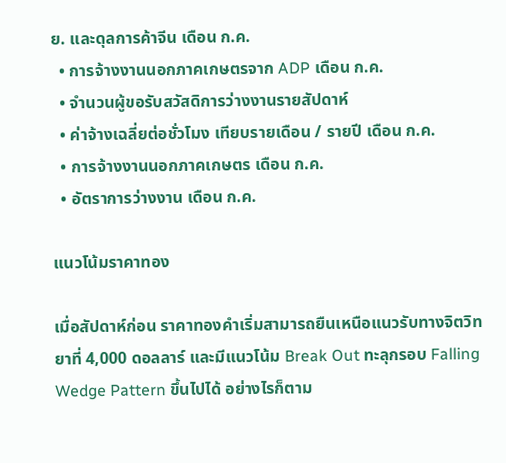ย. และดุลการค้าจีน เดือน ก.ค.
  • การจ้างงานนอกภาคเกษตรจาก ADP เดือน ก.ค.
  • จำนวนผู้ขอรับสวัสดิการว่างงานรายสัปดาห์
  • ค่าจ้างเฉลี่ยต่อชั่วโมง เทียบรายเดือน / รายปี เดือน ก.ค.
  • การจ้างงานนอกภาคเกษตร เดือน ก.ค.
  • อัตราการว่างงาน เดือน ก.ค.

แนวโน้มราคาทอง

เมื่อสัปดาห์ก่อน ราคาทองคำเริ่มสามารถยืนเหนือแนวรับทางจิตวิทยาที่ 4,000 ดอลลาร์ และมีแนวโน้ม Break Out ทะลุกรอบ Falling Wedge Pattern ขึ้นไปได้ อย่างไรก็ตาม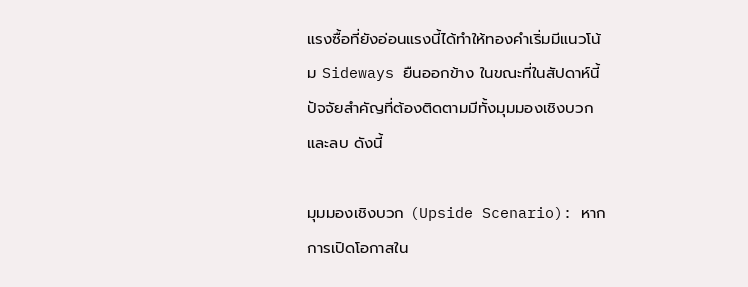แรงซื้อที่ยังอ่อนแรงนี้ได้ทำให้ทองคำเริ่มมีแนวโน้ม Sideways ยืนออกข้าง ในขณะที่ในสัปดาห์นี้ ปัจจัยสำคัญที่ต้องติดตามมีทั้งมุมมองเชิงบวกและลบ ดังนี้

มุมมองเชิงบวก (Upside Scenario): หากการเปิดโอกาสใน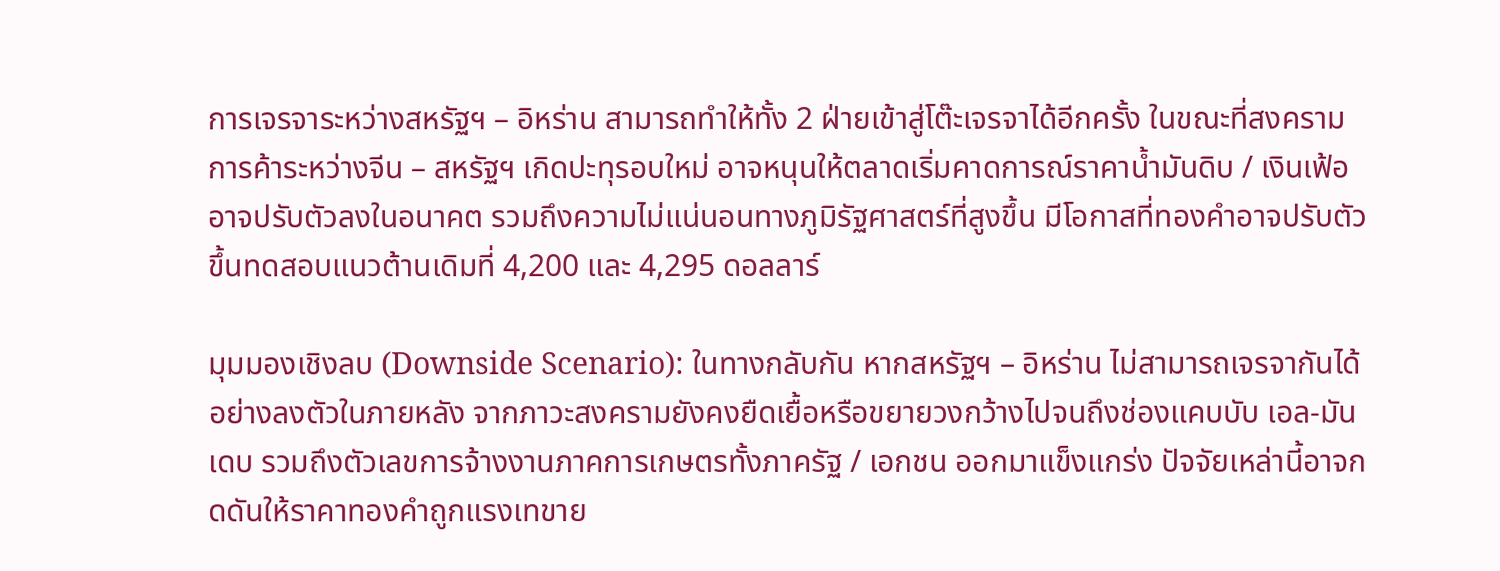การเจรจาระหว่างสหรัฐฯ – อิหร่าน สามารถทำให้ทั้ง 2 ฝ่ายเข้าสู่โต๊ะเจรจาได้อีกครั้ง ในขณะที่สงครามการค้าระหว่างจีน – สหรัฐฯ เกิดปะทุรอบใหม่ อาจหนุนให้ตลาดเริ่มคาดการณ์ราคาน้ำมันดิบ / เงินเฟ้อ อาจปรับตัวลงในอนาคต รวมถึงความไม่แน่นอนทางภูมิรัฐศาสตร์ที่สูงขึ้น มีโอกาสที่ทองคำอาจปรับตัวขึ้นทดสอบแนวต้านเดิมที่ 4,200 และ 4,295 ดอลลาร์

มุมมองเชิงลบ (Downside Scenario): ในทางกลับกัน หากสหรัฐฯ – อิหร่าน ไม่สามารถเจรจากันได้อย่างลงตัวในภายหลัง จากภาวะสงครามยังคงยืดเยื้อหรือขยายวงกว้างไปจนถึงช่องแคบบับ เอล-มันเดบ รวมถึงตัวเลขการจ้างงานภาคการเกษตรทั้งภาครัฐ / เอกชน ออกมาแข็งแกร่ง ปัจจัยเหล่านี้อาจกดดันให้ราคาทองคำถูกแรงเทขาย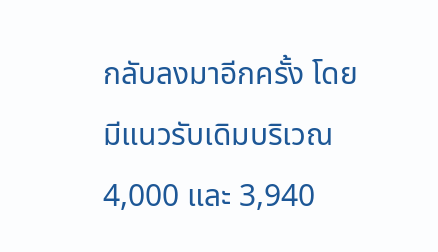กลับลงมาอีกครั้ง โดยมีแนวรับเดิมบริเวณ 4,000 และ 3,940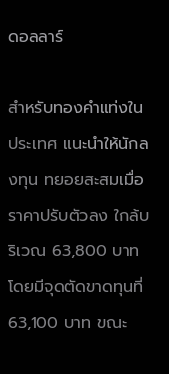ดอลลาร์

สำหรับทองคำแท่งในประเทศ แนะนำให้นักลงทุน ทยอยสะสมเมื่อราคาปรับตัวลง ใกล้บริเวณ 63,800 บาท โดยมีจุดตัดขาดทุนที่ 63,100 บาท ขณะ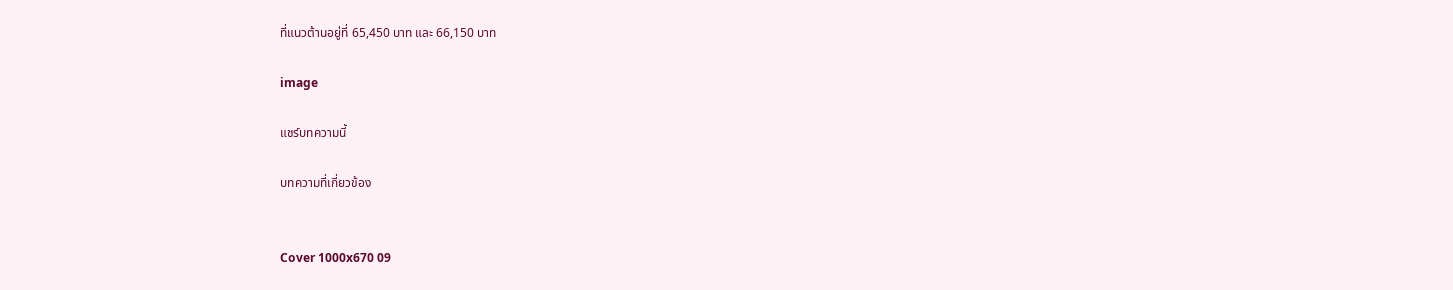ที่แนวต้านอยู่ที่ 65,450 บาท และ 66,150 บาท

image

แชร์บทความนี้

บทความที่เกี่ยวข้อง


Cover 1000x670 09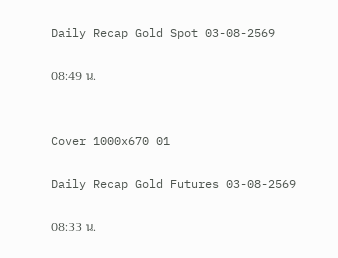Daily Recap Gold Spot 03-08-2569

08:49 น.


Cover 1000x670 01

Daily Recap Gold Futures 03-08-2569

08:33 น.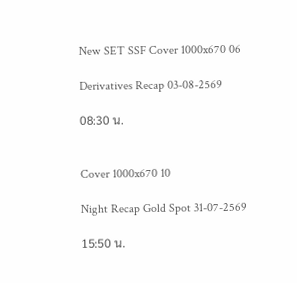New SET SSF Cover 1000x670 06

Derivatives Recap 03-08-2569

08:30 น.


Cover 1000x670 10

Night Recap Gold Spot 31-07-2569

15:50 น.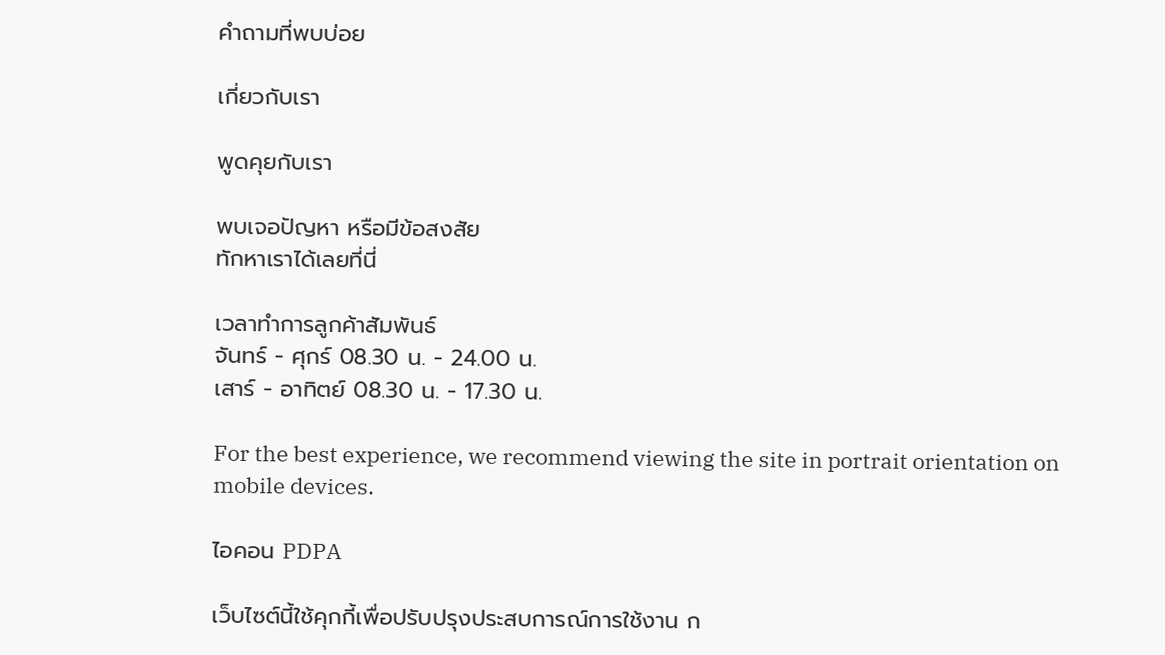คำถามที่พบบ่อย

เกี่ยวกับเรา

พูดคุยกับเรา

พบเจอปัญหา หรือมีข้อสงสัย
ทักหาเราได้เลยที่นี่

เวลาทำการลูกค้าสัมพันธ์
จันทร์ - ศุกร์ 08.30 น. - 24.00 น.
เสาร์ - อาทิตย์ 08.30 น. - 17.30 น.

For the best experience, we recommend viewing the site in portrait orientation on mobile devices.

ไอคอน PDPA

เว็บไซต์นี้ใช้คุกกี้เพื่อปรับปรุงประสบการณ์การใช้งาน ก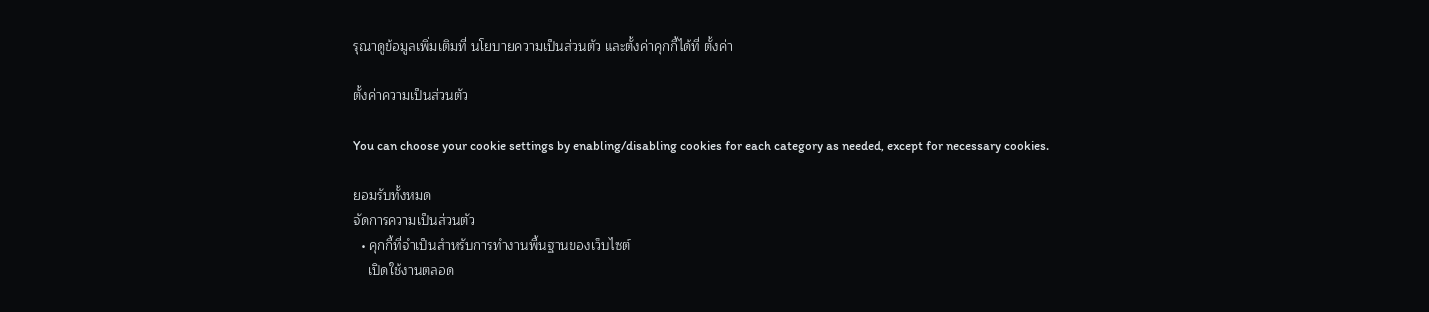รุณาดูข้อมูลเพิ่มเติมที่ นโยบายความเป็นส่วนตัว และตั้งค่าคุกกี้ได้ที่ ตั้งค่า

ตั้งค่าความเป็นส่วนตัว

You can choose your cookie settings by enabling/disabling cookies for each category as needed, except for necessary cookies.

ยอมรับทั้งหมด
จัดการความเป็นส่วนตัว
  • คุกกี้ที่จำเป็นสำหรับการทำงานพื้นฐานของเว็บไซต์
    เปิดใช้งานตลอด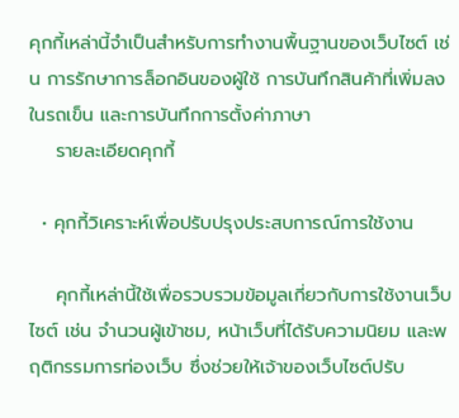คุกกี้เหล่านี้จำเป็นสำหรับการทำงานพื้นฐานของเว็บไซต์ เช่น การรักษาการล็อกอินของผู้ใช้ การบันทึกสินค้าที่เพิ่มลงในรถเข็น และการบันทึกการตั้งค่าภาษา
    รายละเอียดคุกกี้

  • คุกกี้วิเคราะห์เพื่อปรับปรุงประสบการณ์การใช้งาน

    คุกกี้เหล่านี้ใช้เพื่อรวบรวมข้อมูลเกี่ยวกับการใช้งานเว็บไซต์ เช่น จำนวนผู้เข้าชม, หน้าเว็บที่ได้รับความนิยม และพฤติกรรมการท่องเว็บ ซึ่งช่วยให้เจ้าของเว็บไซต์ปรับ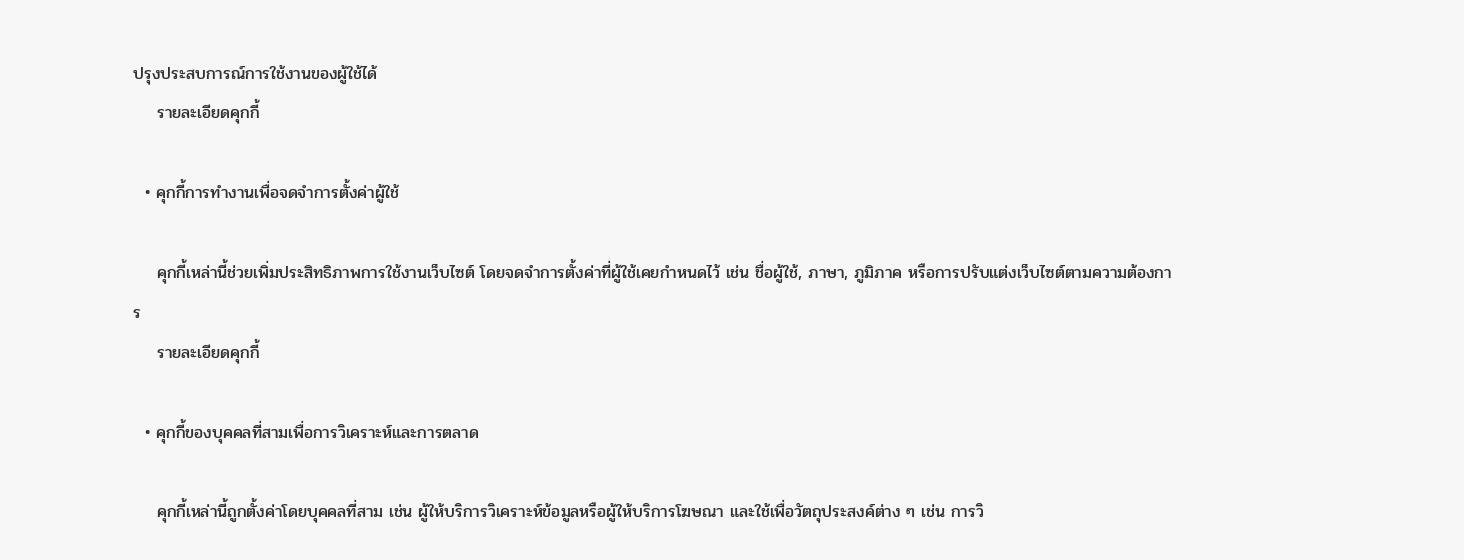ปรุงประสบการณ์การใช้งานของผู้ใช้ได้
    รายละเอียดคุกกี้

  • คุกกี้การทำงานเพื่อจดจำการตั้งค่าผู้ใช้

    คุกกี้เหล่านี้ช่วยเพิ่มประสิทธิภาพการใช้งานเว็บไซต์ โดยจดจำการตั้งค่าที่ผู้ใช้เคยกำหนดไว้ เช่น ชื่อผู้ใช้, ภาษา, ภูมิภาค หรือการปรับแต่งเว็บไซต์ตามความต้องการ
    รายละเอียดคุกกี้

  • คุกกี้ของบุคคลที่สามเพื่อการวิเคราะห์และการตลาด

    คุกกี้เหล่านี้ถูกตั้งค่าโดยบุคคลที่สาม เช่น ผู้ให้บริการวิเคราะห์ข้อมูลหรือผู้ให้บริการโฆษณา และใช้เพื่อวัตถุประสงค์ต่าง ๆ เช่น การวิ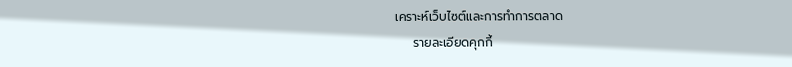เคราะห์เว็บไซต์และการทำการตลาด
    รายละเอียดคุกกี้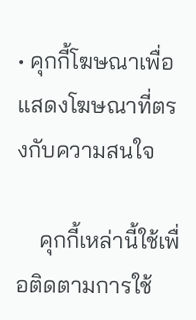• คุกกี้โฆษณาเพื่อแสดงโฆษณาที่ตรงกับความสนใจ

    คุกกี้เหล่านี้ใช้เพื่อติดตามการใช้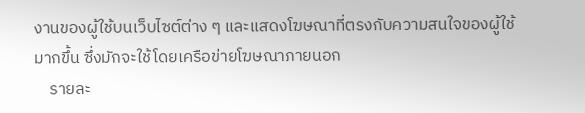งานของผู้ใช้บนเว็บไซต์ต่าง ๆ และแสดงโฆษณาที่ตรงกับความสนใจของผู้ใช้มากขึ้น ซึ่งมักจะใช้โดยเครือข่ายโฆษณาภายนอก
    รายละ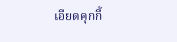เอียดคุกกี้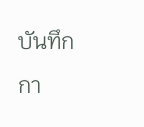บันทึกกา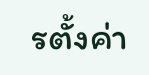รตั้งค่า